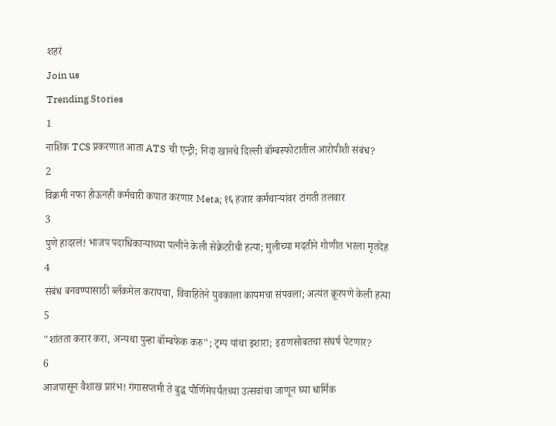शहरं
Join us
Trending Stories
1
नाशिक TCS प्रकरणात आता ATS ची एन्ट्री; निदा खानचे दिल्ली बॉम्बस्फोटातील आरोपीशी संबंध?
2
विक्रमी नफा होऊनही कर्मचारी कपात करणार Meta; १६ हजार कर्मचाऱ्यांवर टांगती तलवार
3
पुणे हादरलं! भाजप पदाधिकाऱ्याच्या पत्नीने केली सेक्रेटरीची हत्या; मुलीच्या मदतीने गोणीत भरला मृतदेह
4
संबंध बनवण्यासाठी ब्लॅकमेल करायचा, विवाहितेने युवकाला कायमचा संपवला; अत्यंत क्रूरपणे केली हत्या
5
"शांतता करार करा, अन्यथा पुन्हा बॉम्बफेक करु"; ट्रम्प यांचा इशारा; इराणसोबतचा संघर्ष पेटणार?
6
आजपासून वैशाख प्रारंभ! गंगासप्तमी ते बुद्ध पौर्णिमेपर्यंतच्या उत्सवांचा जाणून घ्या धार्मिक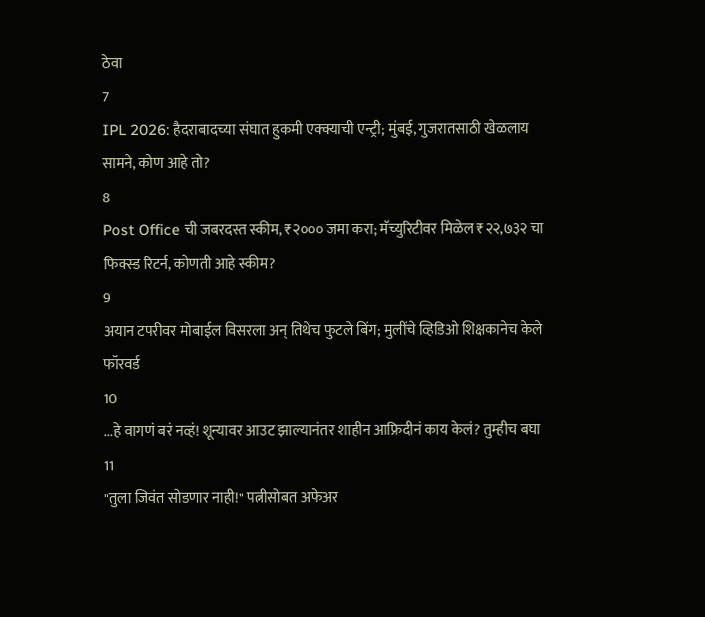ठेवा
7
IPL 2026: हैदराबादच्या संघात हुकमी एक्क्याची एन्ट्री; मुंबई, गुजरातसाठी खेळलाय सामने, कोण आहे तो?
8
Post Office ची जबरदस्त स्कीम, ₹२००० जमा करा; मॅच्युरिटीवर मिळेल ₹२२,७३२ चा फिक्स्ड रिटर्न, कोणती आहे स्कीम?
9
अयान टपरीवर मोबाईल विसरला अन् तिथेच फुटले बिंग; मुलींचे व्हिडिओ शिक्षकानेच केले फॉरवर्ड
10
...हे वागणं बरं नव्हं! शून्यावर आउट झाल्यानंतर शाहीन आफ्रिदीनं काय केलं? तुम्हीच बघा
11
"तुला जिवंत सोडणार नाही!" पत्नीसोबत अफेअर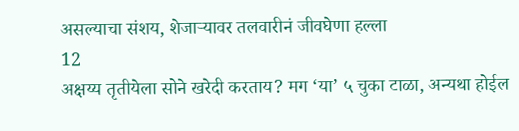असल्याचा संशय, शेजाऱ्यावर तलवारीनं जीवघेणा हल्ला
12
अक्षय्य तृतीयेला सोने खरेदी करताय? मग ‘या’ ५ चुका टाळा, अन्यथा होईल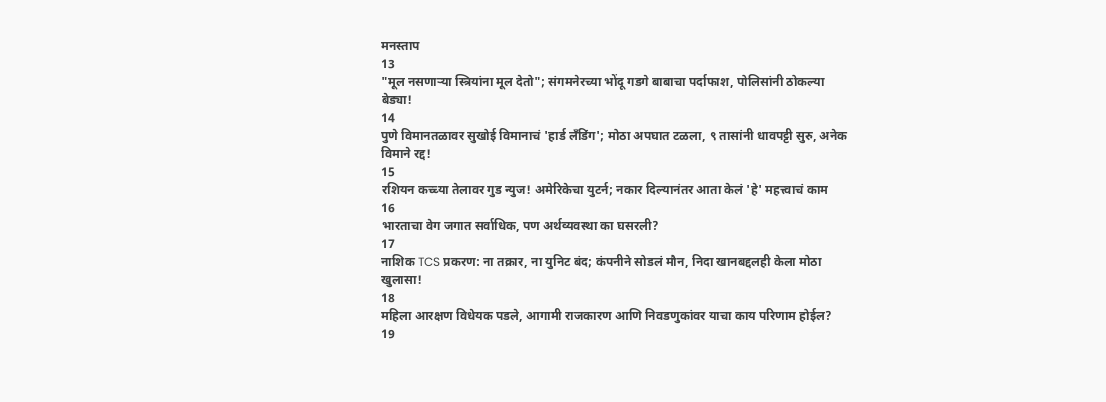मनस्ताप
13
"मूल नसणाऱ्या स्त्रियांना मूल देतो"; संगमनेरच्या भोंदू गडगे बाबाचा पर्दाफाश, पोलिसांनी ठोकल्या बेड्या!
14
पुणे विमानतळावर सुखोई विमानाचं 'हार्ड लँडिंग'; मोठा अपघात टळला, ९ तासांनी धावपट्टी सुरु, अनेक विमाने रद्द!
15
रशियन कच्च्या तेलावर गुड न्युज! अमेरिकेचा युटर्न; नकार दिल्यानंतर आता केलं 'हे' महत्त्वाचं काम
16
भारताचा वेग जगात सर्वाधिक, पण अर्थव्यवस्था का घसरली?
17
नाशिक TCS प्रकरण: ना तक्रार, ना युनिट बंद; कंपनीने सोडलं मौन, निदा खानबद्दलही केला मोठा खुलासा!
18
महिला आरक्षण विधेयक पडले, आगामी राजकारण आणि निवडणुकांवर याचा काय परिणाम होईल?
19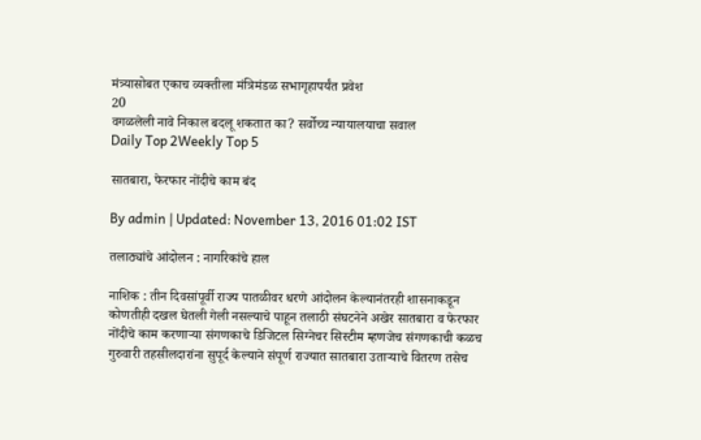मंत्र्यासोबत एकाच व्यक्तीला मंत्रिमंडळ सभागृहापर्यंत प्रवेश
20
वगळलेली नावे निकाल बदलू शकतात का? सर्वोच्च न्यायालयाचा सवाल
Daily Top 2Weekly Top 5

सातबारा, फेरफार नोंदीचे काम बंद

By admin | Updated: November 13, 2016 01:02 IST

तलाठ्यांचे आंदोलन : नागरिकांचे हाल

नाशिक : तीन दिवसांपूर्वी राज्य पातळीवर धरणे आंदोलन केल्यानंतरही शासनाकडून कोणतीही दखल घेतली गेली नसल्याचे पाहून तलाठी संघटनेने अखेर सातबारा व फेरफार नोंदीचे काम करणाऱ्या संगणकाचे डिजिटल सिग्नेचर सिस्टीम म्हणजेच संगणकाची कळच गुरुवारी तहसीलदारांना सुपूर्द केल्याने संपूर्ण राज्यात सातबारा उताऱ्याचे वितरण तसेच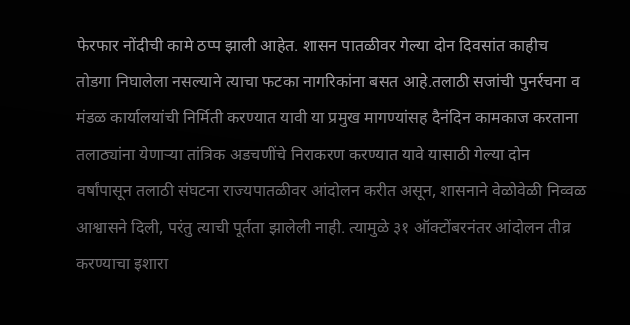फेरफार नोंदीची कामे ठप्प झाली आहेत. शासन पातळीवर गेल्या दोन दिवसांत काहीच तोडगा निघालेला नसल्याने त्याचा फटका नागरिकांना बसत आहे.तलाठी सजांची पुनर्रचना व मंडळ कार्यालयांची निर्मिती करण्यात यावी या प्रमुख मागण्यांसह दैनंदिन कामकाज करताना तलाठ्यांना येणाऱ्या तांत्रिक अडचणींचे निराकरण करण्यात यावे यासाठी गेल्या दोन वर्षांपासून तलाठी संघटना राज्यपातळीवर आंदोलन करीत असून, शासनाने वेळोवेळी निव्वळ आश्वासने दिली, परंतु त्याची पूर्तता झालेली नाही. त्यामुळे ३१ ऑक्टोंबरनंतर आंदोलन तीव्र करण्याचा इशारा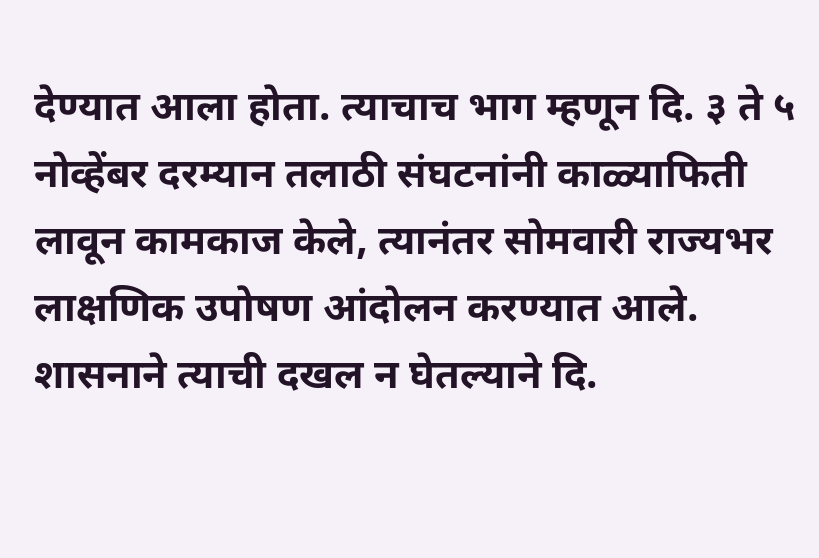देण्यात आला होता. त्याचाच भाग म्हणून दि. ३ ते ५ नोव्हेंबर दरम्यान तलाठी संघटनांनी काळ्याफिती लावून कामकाज केले, त्यानंतर सोमवारी राज्यभर लाक्षणिक उपोषण आंदोलन करण्यात आले. शासनाने त्याची दखल न घेतल्याने दि.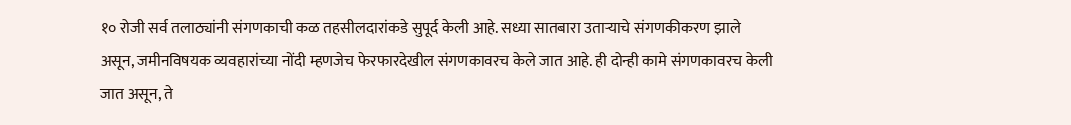१० रोजी सर्व तलाठ्यांनी संगणकाची कळ तहसीलदारांकडे सुपूर्द केली आहे. सध्या सातबारा उताऱ्याचे संगणकीकरण झाले असून, जमीनविषयक व्यवहारांच्या नोंदी म्हणजेच फेरफारदेखील संगणकावरच केले जात आहे. ही दोन्ही कामे संगणकावरच केली जात असून, ते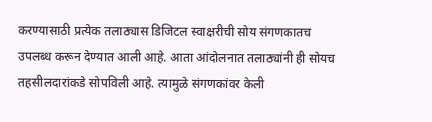करण्यासाठी प्रत्येक तलाठ्यास डिजिटल स्वाक्षरीची सोय संगणकातच उपलब्ध करून देण्यात आली आहे. आता आंदोलनात तलाठ्यांनी ही सोयच तहसीलदारांकडे सोपविली आहे. त्यामुळे संगणकांवर केली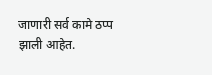जाणारी सर्व कामे ठप्प झाली आहेत.